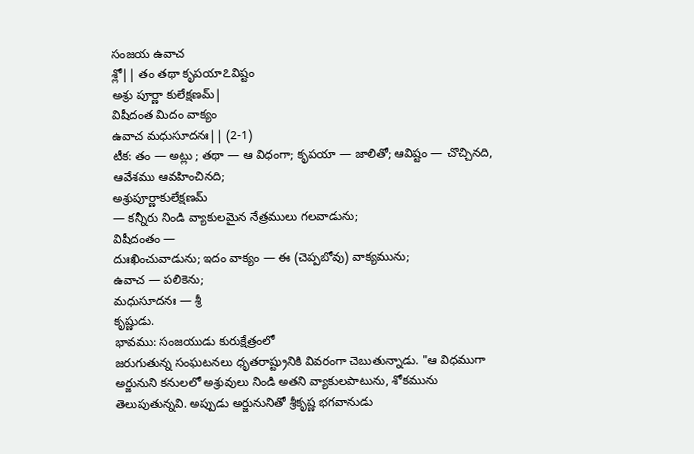సంజయ ఉవాచ
శ్లో|| తం తథా కృపయా೭విష్టం
అశ్రు పూర్ణా కులేక్షణమ్|
విషీదంత మిదం వాక్యం
ఉవాచ మధుసూదనః|| (2-1)
టీక: తం — అట్లు ; తథా — ఆ విధంగా; కృపయా — జాలితో; ఆవిష్టం — చొచ్చినది,
ఆవేశము ఆవహించినది;
అశ్రుపూర్ణాకులేక్షణమ్
— కన్నీరు నిండి వ్యాకులమైన నేత్రములు గలవాడును;
విషీదంతం —
దుఃఖించువాడును; ఇదం వాక్యం — ఈ (చెప్పబోవు) వాక్యమును;
ఉవాచ — పలికెను;
మధుసూదనః — శ్రీ
కృష్ణుడు.
భావము: సంజయుడు కురుక్షేత్రంలో
జరుగుతున్న సంఘటనలు ధృతరాష్ట్రునికి వివరంగా చెబుతున్నాడు. "ఆ విధముగా
అర్జునుని కనులలో అశ్రువులు నిండి అతని వ్యాకులపాటును, శోకమును
తెలుపుతున్నవి. అప్పుడు అర్జునునితో శ్రీకృష్ణ భగవానుడు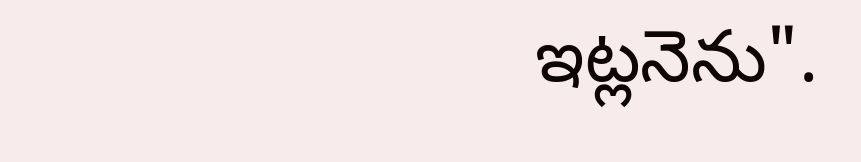ఇట్లనెను".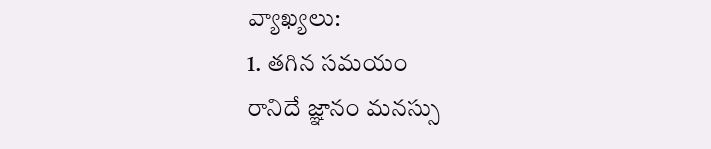వ్యాఖ్యలు:
1. తగిన సమయం
రానిదే జ్ఞానం మనస్సు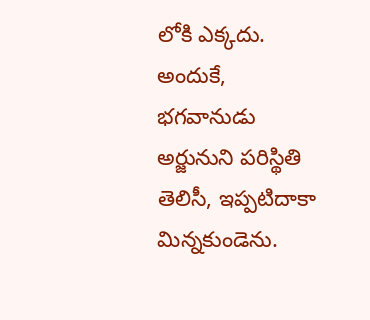లోకి ఎక్కదు. అందుకే, భగవానుడు
అర్జునుని పరిస్థితి తెలిసీ, ఇప్పటిదాకా మిన్నకుండెను.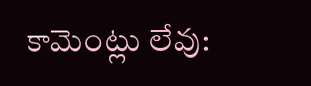కామెంట్లు లేవు: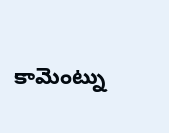కామెంట్ను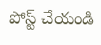పోస్ట్ చేయండి